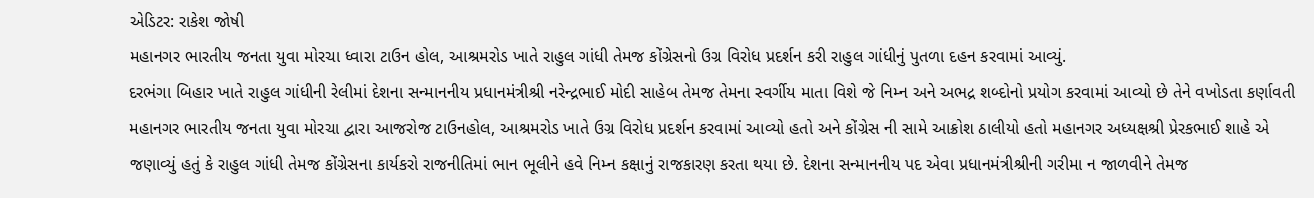એડિટર: રાકેશ જોષી
મહાનગર ભારતીય જનતા યુવા મોરચા ધ્વારા ટાઉન હોલ, આશ્રમરોડ ખાતે રાહુલ ગાંધી તેમજ કોંગ્રેસનો ઉગ્ર વિરોધ પ્રદર્શન કરી રાહુલ ગાંધીનું પુતળા દહન કરવામાં આવ્યું.
દરભંગા બિહાર ખાતે રાહુલ ગાંધીની રેલીમાં દેશના સન્માનનીય પ્રધાનમંત્રીશ્રી નરેન્દ્રભાઈ મોદી સાહેબ તેમજ તેમના સ્વર્ગીય માતા વિશે જે નિમ્ન અને અભદ્ર શબ્દોનો પ્રયોગ કરવામાં આવ્યો છે તેને વખોડતા કર્ણાવતી મહાનગર ભારતીય જનતા યુવા મોરચા દ્વારા આજરોજ ટાઉનહોલ, આશ્રમરોડ ખાતે ઉગ્ર વિરોધ પ્રદર્શન કરવામાં આવ્યો હતો અને કોંગ્રેસ ની સામે આક્રોશ ઠાલીયો હતો મહાનગર અધ્યક્ષશ્રી પ્રેરકભાઈ શાહે એ જણાવ્યું હતું કે રાહુલ ગાંધી તેમજ કોંગ્રેસના કાર્યકરો રાજનીતિમાં ભાન ભૂલીને હવે નિમ્ન કક્ષાનું રાજકારણ કરતા થયા છે. દેશના સન્માનનીય પદ એવા પ્રધાનમંત્રીશ્રીની ગરીમા ન જાળવીને તેમજ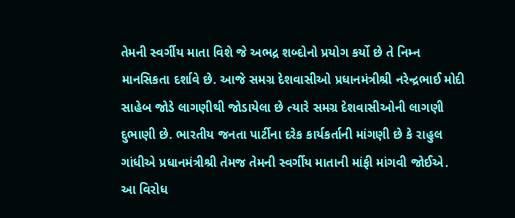તેમની સ્વર્ગીય માતા વિશે જે અભદ્ર શબ્દોનો પ્રયોગ કર્યો છે તે નિમ્ન માનસિકતા દર્શાવે છે. આજે સમગ્ર દેશવાસીઓ પ્રધાનમંત્રીશ્રી નરેન્દ્રભાઈ મોદી સાહેબ જોડે લાગણીથી જોડાયેલા છે ત્યારે સમગ્ર દેશવાસીઓની લાગણી દુભાણી છે. ભારતીય જનતા પાર્ટીના દરેક કાર્યકર્તાની માંગણી છે કે રાહુલ ગાંધીએ પ્રધાનમંત્રીશ્રી તેમજ તેમની સ્વર્ગીય માતાની માંફી માંગવી જોઈએ.
આ વિરોધ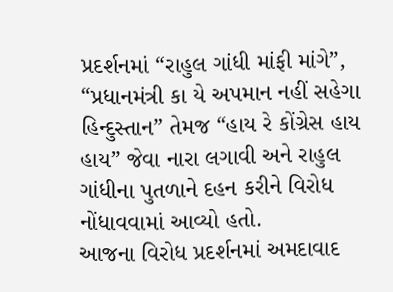પ્રદર્શનમાં “રાહુલ ગાંધી માંફી માંગે”, “પ્રધાનમંત્રી કા યે અપમાન નહીં સહેગા હિન્દુસ્તાન” તેમજ “હાય રે કોંગ્રેસ હાય હાય” જેવા નારા લગાવી અને રાહુલ ગાંધીના પુતળાને દહન કરીને વિરોધ નોંધાવવામાં આવ્યો હતો.
આજના વિરોધ પ્રદર્શનમાં અમદાવાદ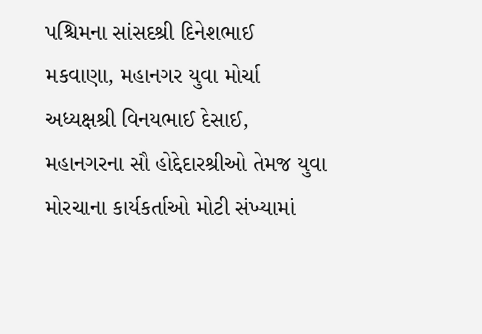પશ્ચિમના સાંસદશ્રી દિનેશભાઈ મકવાણા, મહાનગર યુવા મોર્ચા અધ્યક્ષશ્રી વિનયભાઈ દેસાઈ, મહાનગરના સૌ હોદ્દેદારશ્રીઓ તેમજ યુવા મોરચાના કાર્યકર્તાઓ મોટી સંખ્યામાં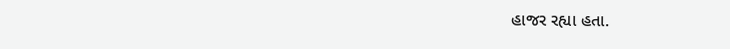હાજર રહ્યા હતા.